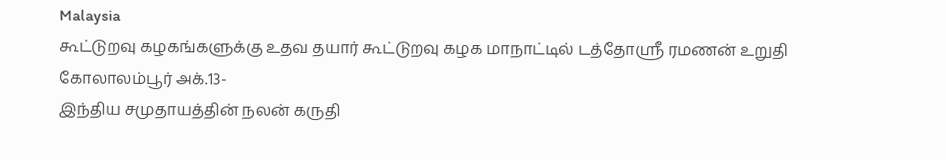Malaysia
கூட்டுறவு கழகங்களுக்கு உதவ தயார் கூட்டுறவு கழக மாநாட்டில் டத்தோஸ்ரீ ரமணன் உறுதி
கோலாலம்பூர் அக்.13-
இந்திய சமுதாயத்தின் நலன் கருதி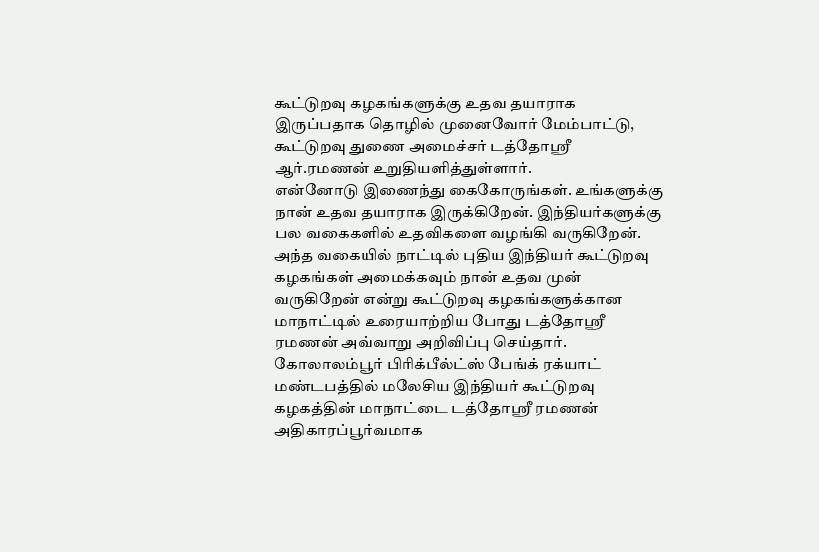கூட்டுறவு கழகங்களுக்கு உதவ தயாராக இருப்பதாக தொழில் முனைவோர் மேம்பாட்டு, கூட்டுறவு துணை அமைச்சர் டத்தோஸ்ரீ ஆர்.ரமணன் உறுதியளித்துள்ளார்.
என்னோடு இணைந்து கைகோருங்கள். உங்களுக்கு நான் உதவ தயாராக இருக்கிறேன். இந்தியர்களுக்கு பல வகைகளில் உதவிகளை வழங்கி வருகிறேன். அந்த வகையில் நாட்டில் புதிய இந்தியர் கூட்டுறவு கழகங்கள் அமைக்கவும் நான் உதவ முன் வருகிறேன் என்று கூட்டுறவு கழகங்களுக்கான மாநாட்டில் உரையாற்றிய போது டத்தோஸ்ரீ ரமணன் அவ்வாறு அறிவிப்பு செய்தார்.
கோலாலம்பூர் பிரிக்பீல்ட்ஸ் பேங்க் ரக்யாட் மண்டபத்தில் மலேசிய இந்தியர் கூட்டுறவு கழகத்தின் மாநாட்டை டத்தோஸ்ரீ ரமணன் அதிகாரப்பூர்வமாக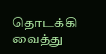தொடக்கி வைத்து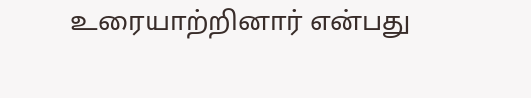உரையாற்றினார் என்பது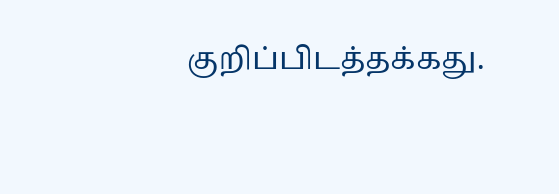குறிப்பிடத்தக்கது.